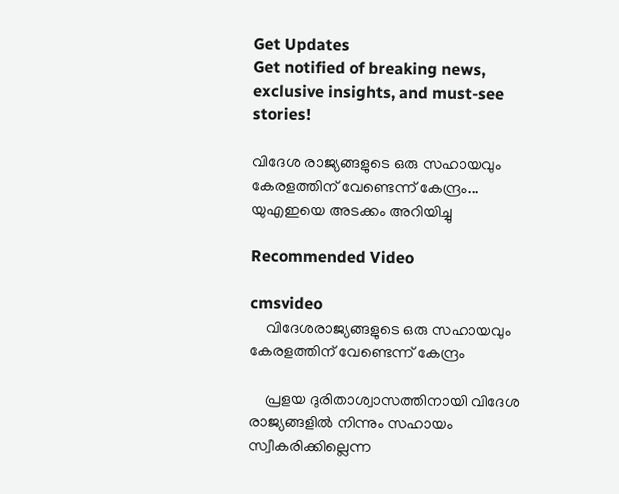Get Updates
Get notified of breaking news, exclusive insights, and must-see stories!

വിദേശ രാജ്യങ്ങളുടെ ഒരു സഹായവും കേരളത്തിന് വേണ്ടെന്ന് കേന്ദ്രം... യുഎഇയെ അടക്കം അറിയിച്ചു

Recommended Video

cmsvideo
    വിദേശരാജ്യങ്ങളുടെ ഒരു സഹായവും കേരളത്തിന് വേണ്ടെന്ന് കേന്ദ്രം

    പ്രളയ ദുരിതാശ്വാസത്തിനായി വിദേശ രാജ്യങ്ങളില്‍ നിന്നും സഹായം സ്വീകരിക്കില്ലെന്ന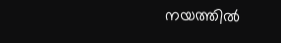നയത്തില്‍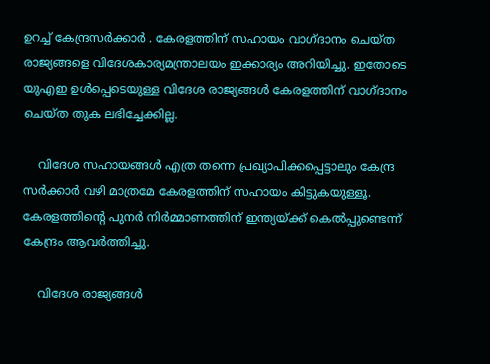ഉറച്ച് കേന്ദ്രസര്‍ക്കാര്‍ . കേരളത്തിന് സഹായം വാഗ്ദാനം ചെയ്ത രാജ്യങ്ങളെ വിദേശകാര്യമന്ത്രാലയം ഇക്കാര്യം അറിയിച്ചു. ഇതോടെ യുഎഇ ഉള്‍പ്പെടെയുള്ള വിദേശ രാജ്യങ്ങള്‍ കേരളത്തിന് വാഗ്ദാനം ചെയ്ത തുക ലഭിച്ചേക്കില്ല.

    വിദേശ സഹായങ്ങള്‍ എത്ര തന്നെ പ്രഖ്യാപിക്കപ്പെട്ടാലും കേന്ദ്ര സര്‍ക്കാര്‍ വഴി മാത്രമേ കേരളത്തിന് സഹായം കിട്ടുകയുള്ളൂ. കേരളത്തിന്‍റെ പുനര്‍ നിര്‍മ്മാണത്തിന് ഇന്ത്യയ്ക്ക് കെല്‍പ്പുണ്ടെന്ന് കേന്ദ്രം ആവര്‍ത്തിച്ചു.

    വിദേശ രാജ്യങ്ങള്‍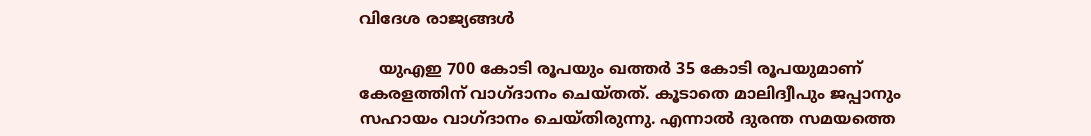വിദേശ രാജ്യങ്ങള്‍

    യുഎഇ 700 കോടി രൂപയും ഖത്തര്‍ 35 കോടി രൂപയുമാണ് കേരളത്തിന് വാഗ്ദാനം ചെയ്തത്. കൂടാതെ മാലിദ്വീപും ജപ്പാനും സഹായം വാഗ്ദാനം ചെയ്തിരുന്നു. എന്നാല്‍ ദുരന്ത സമയത്തെ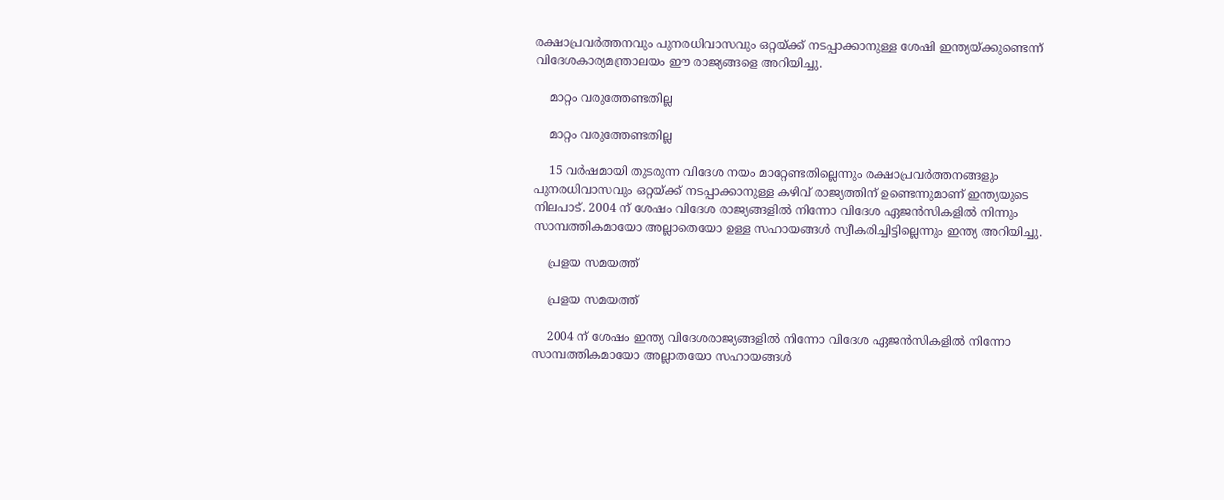രക്ഷാപ്രവര്‍ത്തനവും പുനരധിവാസവും ഒറ്റയ്ക്ക് നടപ്പാക്കാനുള്ള ശേഷി ഇന്ത്യയ്ക്കുണ്ടെന്ന് വിദേശകാര്യമന്ത്രാലയം ഈ രാജ്യങ്ങളെ അറിയിച്ചു.

    മാറ്റം വരുത്തേണ്ടതില്ല

    മാറ്റം വരുത്തേണ്ടതില്ല

    15 വര്‍ഷമായി തുടരുന്ന വിദേശ നയം മാറ്റേണ്ടതില്ലെന്നും രക്ഷാപ്രവര്‍ത്തനങ്ങളും പുനരധിവാസവും ഒറ്റയ്ക്ക് നടപ്പാക്കാനുള്ള കഴിവ് രാജ്യത്തിന് ഉണ്ടെന്നുമാണ് ഇന്ത്യയുടെ നിലപാട്. 2004 ന് ശേഷം വിദേശ രാജ്യങ്ങളില്‍ നിന്നോ വിദേശ ഏജന്‍സികളില്‍ നിന്നും സാമ്പത്തികമായോ അല്ലാതെയോ ഉള്ള സഹായങ്ങള്‍ സ്വീകരിച്ചിട്ടില്ലെന്നും ഇന്ത്യ അറിയിച്ചു.

    പ്രളയ സമയത്ത്

    പ്രളയ സമയത്ത്

    2004 ന് ശേഷം ഇന്ത്യ വിദേശരാജ്യങ്ങളില്‍ നിന്നോ വിദേശ ഏജന്‍സികളില്‍ നിന്നോ സാമ്പത്തികമായോ അല്ലാതയോ സഹായങ്ങള്‍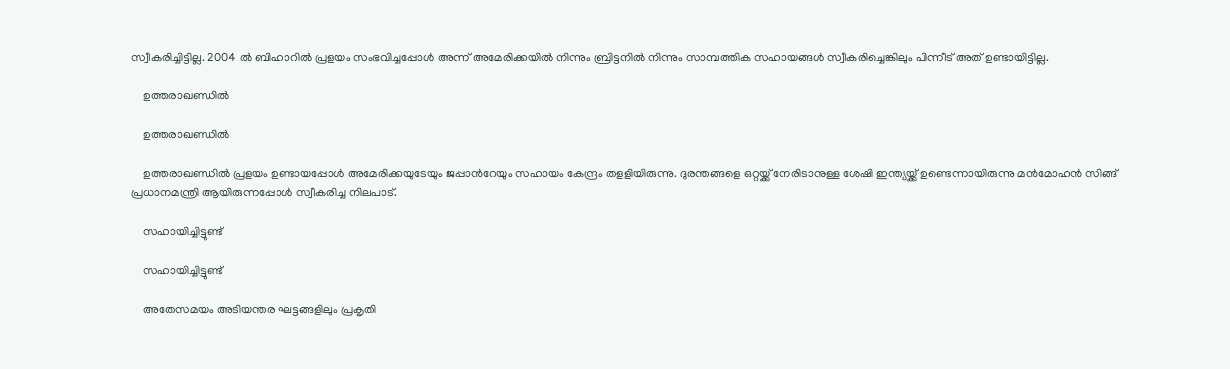സ്വീകരിച്ചിട്ടില്ല. 2004 ല്‍ ബിഹാറില്‍ പ്രളയം സംഭവിച്ചപ്പോള്‍ അന്ന് അമേരിക്കയില്‍ നിന്നും ബ്രിട്ടനില്‍ നിന്നും സാമ്പത്തിക സഹായങ്ങള്‍ സ്വീകരിച്ചെങ്കിലും പിന്നീട് അത് ഉണ്ടായിട്ടില്ല.

    ഉത്തരാഖണ്ഡില്‍

    ഉത്തരാഖണ്ഡില്‍

    ഉത്തരാഖണ്ഡില്‍ പ്രളയം ഉണ്ടായപ്പോള്‍ അമേരിക്കയുടേയും ജപ്പാന്‍റേയും സഹായം കേന്ദ്രം തളളിയിരുന്നു. ദുരന്തങ്ങളെ ഒറ്റയ്ക്ക് നേരിടാനുള്ള ശേഷി ഇന്ത്യയ്ക്ക് ഉണ്ടെന്നായിരുന്നു മന്‍മോഹന്‍ സിങ്ങ് പ്രധാനമന്ത്രി ആയിരുന്നപ്പോള്‍ സ്വീകരിച്ച നിലപാട്.

    സഹായിച്ചിട്ടുണ്ട്

    സഹായിച്ചിട്ടുണ്ട്

    അതേസമയം അടിയന്തര ഘട്ടങ്ങളിലും പ്രകൃതി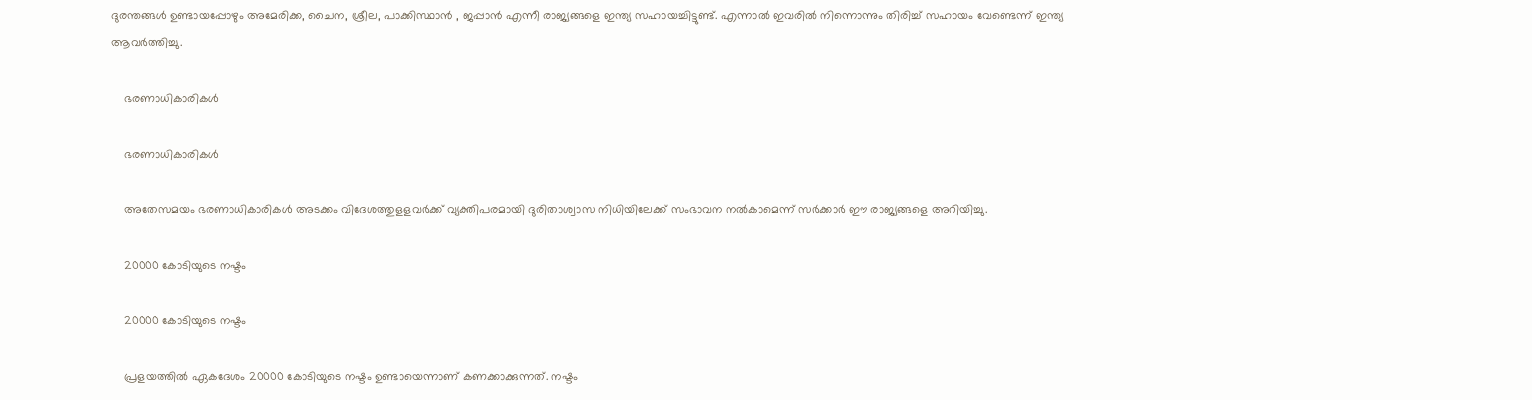ദുരന്തങ്ങള്‍ ഉണ്ടായപ്പോഴും അമേരിക്ക, ചൈന, ശ്രീല, പാക്കിസ്ഥാന്‍ , ജപ്പാന്‍ എന്നീ രാജ്യങ്ങളെ ഇന്ത്യ സഹായച്ചിട്ടുണ്ട്. എന്നാല്‍ ഇവരില്‍ നിന്നൊന്നും തിരിച്ച് സഹായം വേണ്ടെന്ന് ഇന്ത്യ ആവര്‍ത്തിച്ചു.

    ഭരണാധികാരികള്‍

    ഭരണാധികാരികള്‍

    അതേസമയം ഭരണാധികാരികള്‍ അടക്കം വിദേശത്തുളളവര്‍ക്ക് വ്യക്തിപരമായി ദുരിതാശ്വാസ നിധിയിലേക്ക് സംഭാവന നല്‍കാമെന്ന് സര്‍ക്കാര്‍ ഈ രാജ്യങ്ങളെ അറിയിച്ചു.

    20000 കോടിയുടെ നഷ്ടം

    20000 കോടിയുടെ നഷ്ടം

    പ്രളയത്തില്‍ ഏകദേശം 20000 കോടിയുടെ നഷ്ടം ഉണ്ടായെന്നാണ് കണക്കാക്കുന്നത്. നഷ്ടം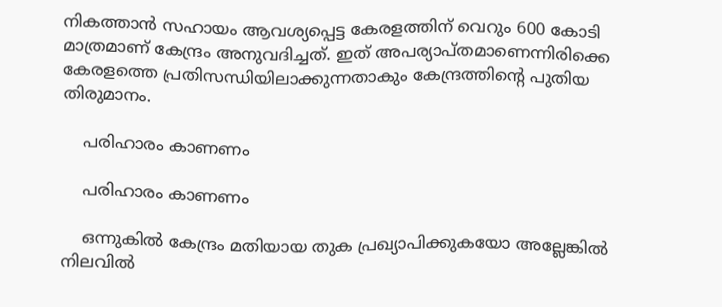നികത്താന്‍ സഹായം ആവശ്യപ്പെട്ട കേരളത്തിന് വെറും 600 കോടി മാത്രമാണ് കേന്ദ്രം അനുവദിച്ചത്. ഇത് അപര്യാപ്തമാണെന്നിരിക്കെ കേരളത്തെ പ്രതിസന്ധിയിലാക്കുന്നതാകും കേന്ദ്രത്തിന്‍റെ പുതിയ തിരുമാനം.

    പരിഹാരം കാണണം

    പരിഹാരം കാണണം

    ഒന്നുകില്‍ കേന്ദ്രം മതിയായ തുക പ്രഖ്യാപിക്കുകയോ അല്ലേങ്കില്‍ നിലവില്‍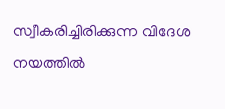സ്വീകരിച്ചിരിക്കുന്ന വിദേശ നയത്തില്‍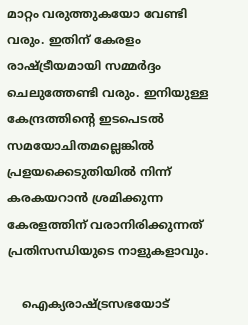മാറ്റം വരുത്തുകയോ വേണ്ടി വരും. ഇതിന് കേരളം രാഷ്ട്രീയമായി സമ്മര്‍ദ്ദം ചെലുത്തേണ്ടി വരും. ഇനിയുള്ള കേന്ദ്രത്തിന്‍റെ ഇടപെടല്‍ സമയോചിതമല്ലെങ്കില്‍ പ്രളയക്കെടുതിയില്‍ നിന്ന് കരകയറാന്‍ ശ്രമിക്കുന്ന കേരളത്തിന് വരാനിരിക്കുന്നത് പ്രതിസന്ധിയുടെ നാളുകളാവും.

    ഐക്യരാഷ്ട്രസഭയോട്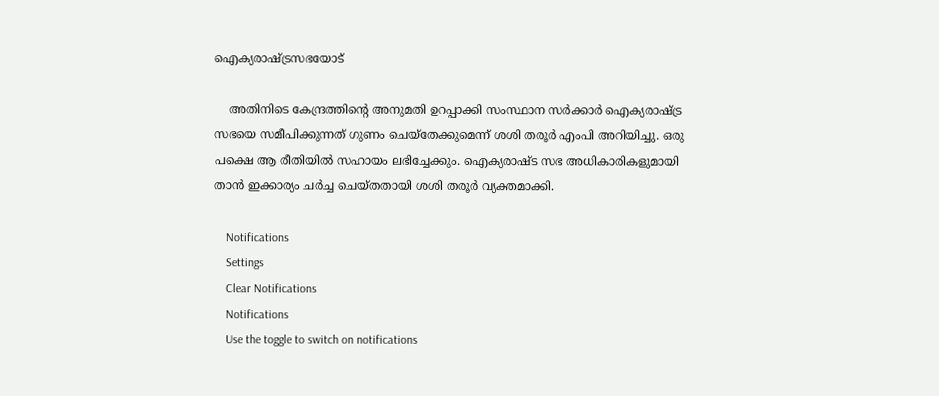ഐക്യരാഷ്ട്രസഭയോട്

    അതിനിടെ കേന്ദ്രത്തിന്‍റെ അനുമതി ഉറപ്പാക്കി സംസ്ഥാന സര്‍ക്കാര്‍ ഐക്യരാഷ്ട്ര സഭയെ സമീപിക്കുന്നത് ഗുണം ചെയ്തേക്കുമെന്ന് ശശി തരൂര്‍ എംപി അറിയിച്ചു. ഒരു പക്ഷെ ആ രീതിയില്‍ സഹായം ലഭിച്ചേക്കും. ഐക്യരാഷ്ട സഭ അധികാരികളുമായി താന്‍ ഇക്കാര്യം ചര്‍ച്ച ചെയ്തതായി ശശി തരൂര്‍ വ്യക്തമാക്കി.

    Notifications
    Settings
    Clear Notifications
    Notifications
    Use the toggle to switch on notifications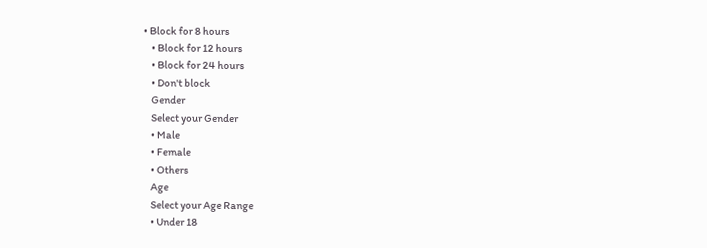• Block for 8 hours
    • Block for 12 hours
    • Block for 24 hours
    • Don't block
    Gender
    Select your Gender
    • Male
    • Female
    • Others
    Age
    Select your Age Range
    • Under 18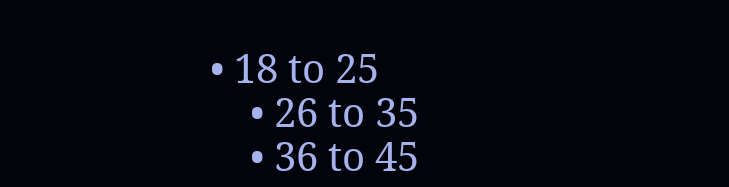• 18 to 25
    • 26 to 35
    • 36 to 45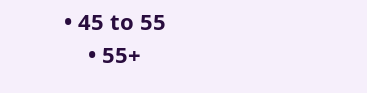• 45 to 55
    • 55+